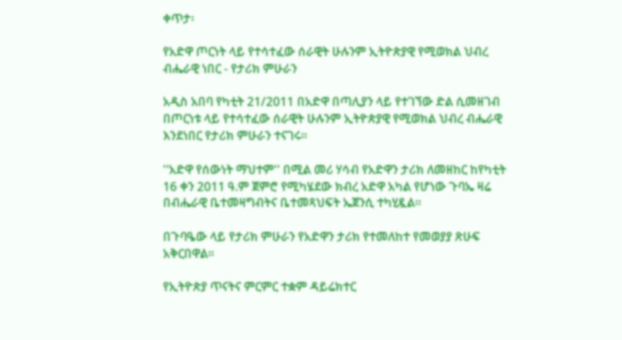ቀጥታ፡

የአድዋ ጦርነት ላይ የተሳተፈው ሰራዊት ሁሉንም ኢትዮጵያዊ የሚወክል ህብረ ብሔራዊ ነበር - የታሪክ ምሁራን

አዲስ አበባ የካቲት 21/2011 በአድዋ በጣሊያን ላይ የተገኘው ድል ሲመዘገብ በጦርነቱ ላይ የተሳተፈው ሰራዊት ሁሉንም ኢትዮጵያዊ የሚወክል ህብረ ብሔራዊ እንደነበር የታሪክ ምሁራን ተናገሩ።

''አድዋ የሰውነት ማህተም'' በሚል መሪ ሃሳብ የአድዋን ታሪክ ለመዘከር ከየካቲት 16 ቀን 2011 ዓ.ም ጀምሮ የሚካሄደው ክብረ አድዋ አካል የሆነው ጉባኤ ዛሬ በብሔራዊ ቤተመዛግብትና ቤተመጻህፍት ኤጀንሲ ተካሂዷል።

በጉባዔው ላይ የታሪክ ምሁራን የአድዋን ታሪክ የተመለከተ የመወያያ ጽሁፍ አቅርበዋል።

የኢትዮጵያ ጥናትና ምርምር ተቋም ዳይሬክተር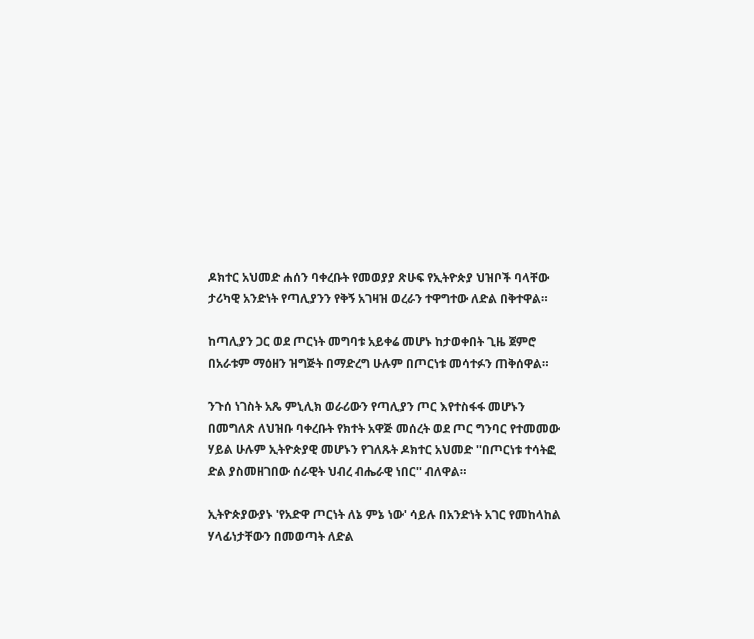ዶክተር አህመድ ሐሰን ባቀረቡት የመወያያ ጽሁፍ የኢትዮጵያ ህዝቦች ባላቸው ታሪካዊ አንድነት የጣሊያንን የቅኝ አገዛዝ ወረራን ተዋግተው ለድል በቅተዋል።

ከጣሊያን ጋር ወደ ጦርነት መግባቱ አይቀሬ መሆኑ ከታወቀበት ጊዜ ጀምሮ በአራቱም ማዕዘን ዝግጅት በማድረግ ሁሉም በጦርነቱ መሳተፉን ጠቅሰዋል።

ንጉሰ ነገስት አጼ ምኒሊክ ወራሪውን የጣሊያን ጦር እየተስፋፋ መሆኑን በመግለጽ ለህዝቡ ባቀረቡት የክተት አዋጅ መሰረት ወደ ጦር ግንባር የተመመው ሃይል ሁሉም ኢትዮጵያዊ መሆኑን የገለጹት ዶክተር አህመድ ''በጦርነቱ ተሳትፎ ድል ያስመዘገበው ሰራዊት ህብረ ብሔራዊ ነበር'' ብለዋል።

ኢትዮጵያውያኑ 'የአድዋ ጦርነት ለኔ ምኔ ነው' ሳይሉ በአንድነት አገር የመከላከል ሃላፊነታቸውን በመወጣት ለድል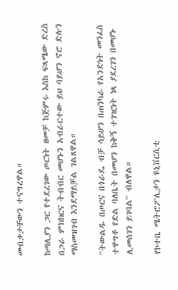መብቃታቸውን ተናግረዋል።

ከጣሊያን ጋር የተደረገው ጦርነት ዘመቻ ከጅምሩ እስከ ፍጻሜው ድረስ በጋራ ምክክርና ትብብር መሆኑን አብራርተው ይህ ባይሆን ኖሮ ድሉን ማስመዝገብ እንደማይቻል ገልጸዋል።

''ትውልዱ በጦርና በጎራዴ ብቻ ሳይሆን በጠንካራ የአንድነት መንፈስ ተዋግቶ የድል ባለቤት በመሆን ከቅኝ ተገዢነት ነጻ ያደረገን በመሆኑ ሊመሰገን ይገባል'' ብለዋል።

የኮተቤ ሜትሮፖሊታን ዩኒቨርሲቲ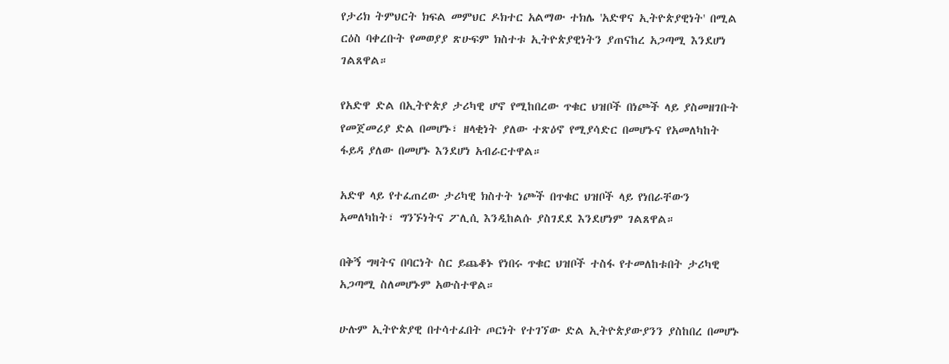የታሪክ ትምህርት ክፍል መምህር ዶክተር አልማው ተክሌ 'አድዋና ኢትዮጵያዊነት' በሚል ርዕስ ባቀረቡት የመወያያ ጽሁፍም ክስተቱ ኢትዮጵያዊነትን ያጠናከረ አጋጣሚ እንደሆነ ገልጸዋል።

የአድዋ ድል በኢትዮጵያ ታሪካዊ ሆኖ የሚከበረው ጥቁር ህዝቦች በነጮች ላይ ያስመዘገቡት የመጀመሪያ ድል በመሆኑ፣ ዘላቂነት ያለው ተጽዕኖ የሚያሳድር በመሆኑና የአመለካከት ፋይዳ ያለው በመሆኑ እንደሆነ አብራርተዋል።

አድዋ ላይ የተፈጠረው ታሪካዊ ክስተት ነጮች በጥቁር ህዝቦች ላይ የነበራቸውን አመለካከት፣ ግንኙነትና ፖሊሲ እንዲከልሱ ያስገደደ እንደሆነም ገልጸዋል።

በቅኝ ግዛትና በባርነት ስር ይጨቆኑ የነበሩ ጥቁር ህዝቦች ተስፋ የተመለከቱበት ታሪካዊ አጋጣሚ ስለመሆኑም አውስተዋል።

ሁሉም ኢትዮጵያዊ በተሳተፈበት ጦርነት የተገኘው ድል ኢትዮጵያውያንን ያስከበረ በመሆኑ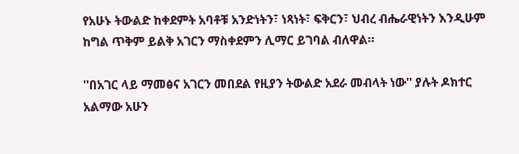የአሁኑ ትውልድ ከቀደምት አባቶቹ አንድነትን፣ ነጻነት፣ ፍቅርን፣ ህብረ ብሔራዊነትን እንዲሁም ከግል ጥቅም ይልቅ አገርን ማስቀደምን ሊማር ይገባል ብለዋል።

''በአገር ላይ ማመፅና አገርን መበደል የዚያን ትውልድ አደራ መብላት ነው'' ያሉት ዶክተር አልማው አሁን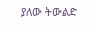ያለው ትውልድ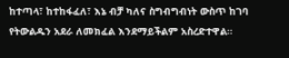ከተጣላ፣ ከተከፋፈለ፣ እኔ ብቻ ካለና ስግብግብነት ውስጥ ከገባ የትውልዱን አደራ ለመክፈል እንደማይችልም አስረድተዋል።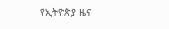የኢትዮጵያ ዜና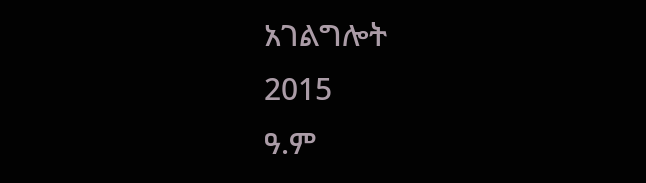አገልግሎት
2015
ዓ.ም